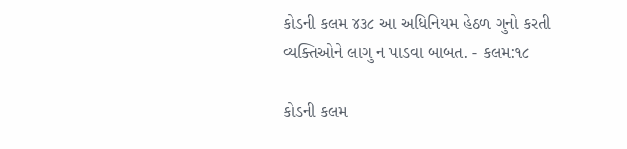કોડની કલમ ૪૩૮ આ અધિનિયમ હેઠળ ગુનો કરતી વ્યક્તિઓને લાગુ ન પાડવા બાબત. - કલમ:૧૮

કોડની કલમ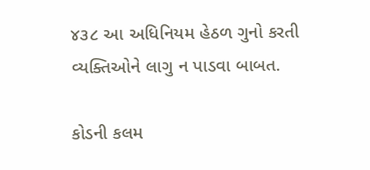૪૩૮ આ અધિનિયમ હેઠળ ગુનો કરતી વ્યક્તિઓને લાગુ ન પાડવા બાબત.

કોડની કલમ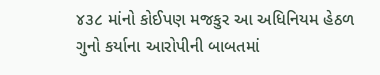૪૩૮ માંનો કોઈપણ મજકુર આ અધિનિયમ હેઠળ ગુનો કર્યાના આરોપીની બાબતમાં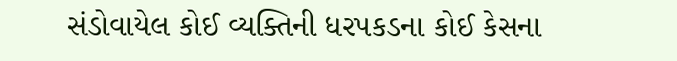સંડોવાયેલ કોઈ વ્યક્તિની ધરપકડના કોઈ કેસના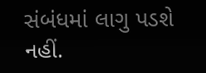સંબંધમાં લાગુ પડશે નહીં.